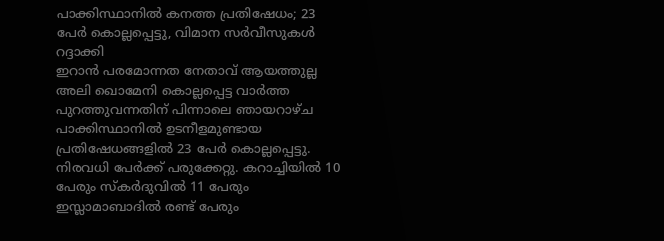പാക്കിസ്ഥാനിൽ കനത്ത പ്രതിഷേധം; 23 പേർ കൊല്ലപ്പെട്ടു, വിമാന സർവീസുകൾ റദ്ദാക്കി
ഇറാൻ പരമോന്നത നേതാവ് ആയത്തുല്ല അലി ഖൊമേനി കൊല്ലപ്പെട്ട വാർത്ത പുറത്തുവന്നതിന് പിന്നാലെ ഞായറാഴ്ച പാക്കിസ്ഥാനിൽ ഉടനീളമുണ്ടായ പ്രതിഷേധങ്ങളിൽ 23 പേർ കൊല്ലപ്പെട്ടു. നിരവധി പേർക്ക് പരുക്കേറ്റു. കറാച്ചിയിൽ 10 പേരും സ്കർദുവിൽ 11 പേരും ഇസ്ലാമാബാദിൽ രണ്ട് പേരും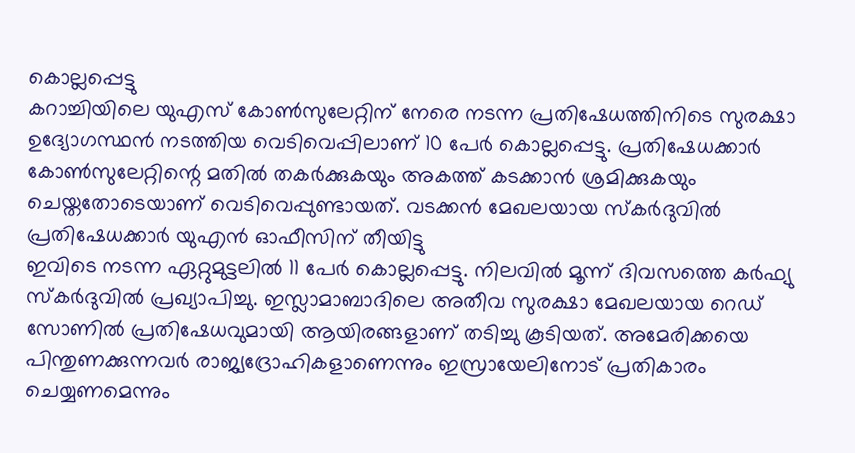കൊല്ലപ്പെട്ടു
കറാച്ചിയിലെ യുഎസ് കോൺസുലേറ്റിന് നേരെ നടന്ന പ്രതിഷേധത്തിനിടെ സുരക്ഷാ ഉദ്യോഗസ്ഥൻ നടത്തിയ വെടിവെപ്പിലാണ് 10 പേർ കൊല്ലപ്പെട്ടു. പ്രതിഷേധക്കാർ കോൺസുലേറ്റിന്റെ മതിൽ തകർക്കുകയും അകത്ത് കടക്കാൻ ശ്രമിക്കുകയും ചെയ്തതോടെയാണ് വെടിവെപ്പുണ്ടായത്. വടക്കൻ മേഖലയായ സ്കർദുവിൽ പ്രതിഷേധക്കാർ യുഎൻ ഓഫീസിന് തീയിട്ടു
ഇവിടെ നടന്ന ഏറ്റുമുട്ടലിൽ 11 പേർ കൊല്ലപ്പെട്ടു. നിലവിൽ മൂന്ന് ദിവസത്തെ കർഫ്യു സ്കർദുവിൽ പ്രഖ്യാപിച്ചു. ഇസ്ലാമാബാദിലെ അതീവ സുരക്ഷാ മേഖലയായ റെഡ് സോണിൽ പ്രതിഷേധവുമായി ആയിരങ്ങളാണ് തടിച്ചു കൂടിയത്. അമേരിക്കയെ പിന്തുണക്കുന്നവർ രാജ്യദ്രോഹികളാണെന്നും ഇസ്രായേലിനോട് പ്രതികാരം ചെയ്യണമെന്നും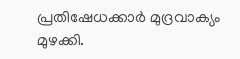പ്രതിഷേധക്കാർ മുദ്രവാക്യം മുഴക്കി.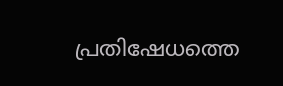പ്രതിഷേധത്തെ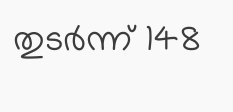തുടർന്ന് 148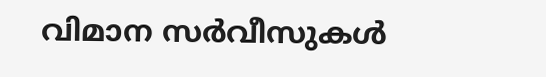വിമാന സർവീസുകൾ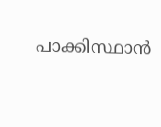പാക്കിസ്ഥാൻ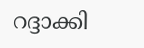റദ്ദാക്കി